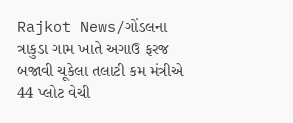Rajkot News/ગોંડલના ત્રાકુડા ગામ ખાતે અગાઉ ફરજ બજાવી ચૂકેલા તલાટી કમ મંત્રીએ 44 પ્લોટ વેચી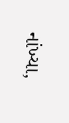નાંખ્યા,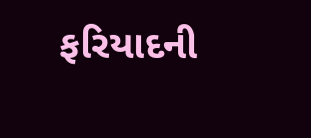ફરિયાદની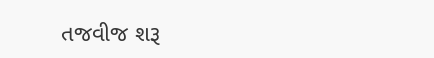તજવીજ શરૂ